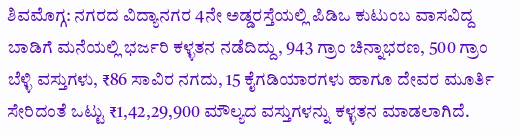ಶಿವಮೊಗ್ಗ: ನಗರದ ವಿದ್ಯಾನಗರ 4ನೇ ಅಡ್ಡರಸ್ತೆಯಲ್ಲಿ ಪಿಡಿಒ ಕುಟುಂಬ ವಾಸವಿದ್ದ ಬಾಡಿಗೆ ಮನೆಯಲ್ಲಿ ಭರ್ಜರಿ ಕಳ್ಳತನ ನಡೆದಿದ್ದು, 943 ಗ್ರಾಂ ಚಿನ್ನಾಭರಣ, 500 ಗ್ರಾಂ ಬೆಳ್ಳಿ ವಸ್ತುಗಳು, ₹86 ಸಾವಿರ ನಗದು, 15 ಕೈಗಡಿಯಾರಗಳು ಹಾಗೂ ದೇವರ ಮೂರ್ತಿ ಸೇರಿದಂತೆ ಒಟ್ಟು ₹1,42,29,900 ಮೌಲ್ಯದ ವಸ್ತುಗಳನ್ನು ಕಳ್ಳತನ ಮಾಡಲಾಗಿದೆ.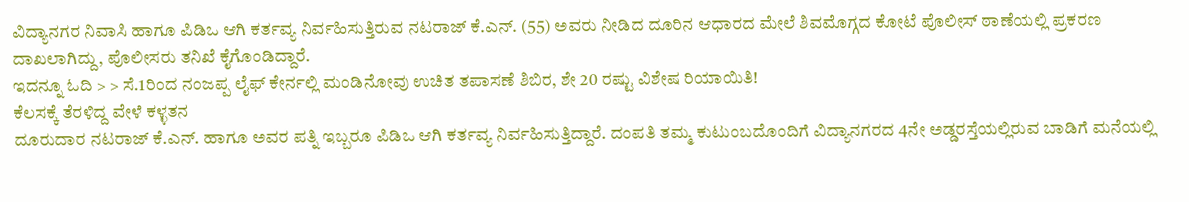ವಿದ್ಯಾನಗರ ನಿವಾಸಿ ಹಾಗೂ ಪಿಡಿಒ ಆಗಿ ಕರ್ತವ್ಯ ನಿರ್ವಹಿಸುತ್ತಿರುವ ನಟರಾಜ್ ಕೆ.ಎನ್. (55) ಅವರು ನೀಡಿದ ದೂರಿನ ಆಧಾರದ ಮೇಲೆ ಶಿವಮೊಗ್ಗದ ಕೋಟೆ ಪೊಲೀಸ್ ಠಾಣೆಯಲ್ಲಿ ಪ್ರಕರಣ ದಾಖಲಾಗಿದ್ದು, ಪೊಲೀಸರು ತನಿಖೆ ಕೈಗೊಂಡಿದ್ದಾರೆ.
ಇದನ್ನೂ ಓದಿ > > ಸೆ.1ರಿಂದ ನಂಜಪ್ಪ ಲೈಫ್ ಕೇರ್ನಲ್ಲಿ ಮಂಡಿನೋವು ಉಚಿತ ತಪಾಸಣೆ ಶಿಬಿರ, ಶೇ 20 ರಷ್ಟು ವಿಶೇಷ ರಿಯಾಯಿತಿ!
ಕೆಲಸಕ್ಕೆ ತೆರಳಿದ್ದ ವೇಳೆ ಕಳ್ಳತನ
ದೂರುದಾರ ನಟರಾಜ್ ಕೆ.ಎನ್. ಹಾಗೂ ಅವರ ಪತ್ನಿ ಇಬ್ಬರೂ ಪಿಡಿಒ ಆಗಿ ಕರ್ತವ್ಯ ನಿರ್ವಹಿಸುತ್ತಿದ್ದಾರೆ. ದಂಪತಿ ತಮ್ಮ ಕುಟುಂಬದೊಂದಿಗೆ ವಿದ್ಯಾನಗರದ 4ನೇ ಅಡ್ಡರಸ್ತೆಯಲ್ಲಿರುವ ಬಾಡಿಗೆ ಮನೆಯಲ್ಲಿ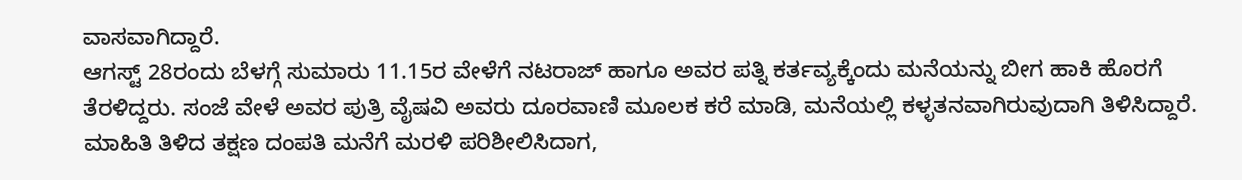ವಾಸವಾಗಿದ್ದಾರೆ.
ಆಗಸ್ಟ್ 28ರಂದು ಬೆಳಗ್ಗೆ ಸುಮಾರು 11.15ರ ವೇಳೆಗೆ ನಟರಾಜ್ ಹಾಗೂ ಅವರ ಪತ್ನಿ ಕರ್ತವ್ಯಕ್ಕೆಂದು ಮನೆಯನ್ನು ಬೀಗ ಹಾಕಿ ಹೊರಗೆ ತೆರಳಿದ್ದರು. ಸಂಜೆ ವೇಳೆ ಅವರ ಪುತ್ರಿ ವೈಷವಿ ಅವರು ದೂರವಾಣಿ ಮೂಲಕ ಕರೆ ಮಾಡಿ, ಮನೆಯಲ್ಲಿ ಕಳ್ಳತನವಾಗಿರುವುದಾಗಿ ತಿಳಿಸಿದ್ದಾರೆ.
ಮಾಹಿತಿ ತಿಳಿದ ತಕ್ಷಣ ದಂಪತಿ ಮನೆಗೆ ಮರಳಿ ಪರಿಶೀಲಿಸಿದಾಗ,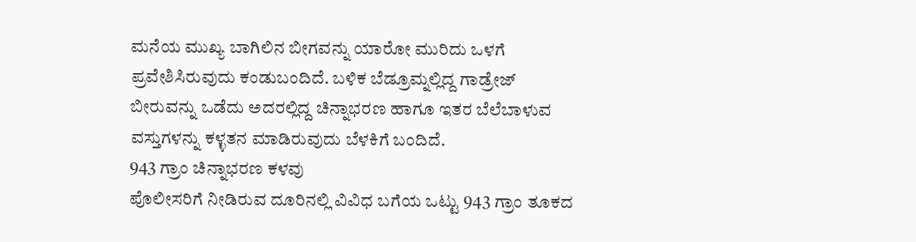ಮನೆಯ ಮುಖ್ಯ ಬಾಗಿಲಿನ ಬೀಗವನ್ನು ಯಾರೋ ಮುರಿದು ಒಳಗೆ ಪ್ರವೇಶಿಸಿರುವುದು ಕಂಡುಬಂದಿದೆ. ಬಳಿಕ ಬೆಡ್ರೂಮ್ನಲ್ಲಿದ್ದ ಗಾಡ್ರೇಜ್ ಬೀರುವನ್ನು ಒಡೆದು ಅದರಲ್ಲಿದ್ದ ಚಿನ್ನಾಭರಣ ಹಾಗೂ ಇತರ ಬೆಲೆಬಾಳುವ ವಸ್ತುಗಳನ್ನು ಕಳ್ಳತನ ಮಾಡಿರುವುದು ಬೆಳಕಿಗೆ ಬಂದಿದೆ.
943 ಗ್ರಾಂ ಚಿನ್ನಾಭರಣ ಕಳವು
ಪೊಲೀಸರಿಗೆ ನೀಡಿರುವ ದೂರಿನಲ್ಲಿ ವಿವಿಧ ಬಗೆಯ ಒಟ್ಟು 943 ಗ್ರಾಂ ತೂಕದ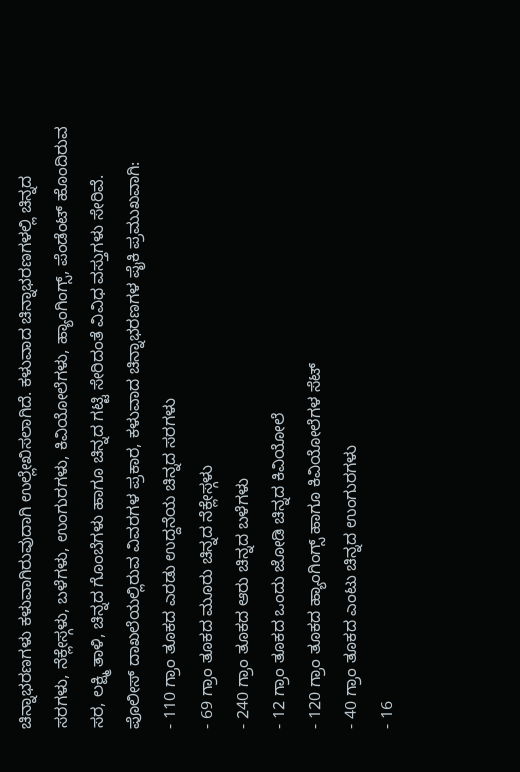ಚಿನ್ನಾಭರಣಗಳು ಕಳುವಾಗಿರುವುದಾಗಿ ಉಲ್ಲೇಖಿಸಲಾಗಿದೆ. ಕಳುವಾದ ಚಿನ್ನಾಭರಣಗಳಲ್ಲಿ ಚಿನ್ನದ ಸರಗಳು, ನೆಕ್ಲೇಸ್ಗಳು, ಬಳೆಗಳು, ಉಂಗುರಗಳು, ಕಿವಿಯೋಲೆಗಳು, ಹ್ಯಾಂಗಿಂಗ್ಸ್, ಪೆಂಡೆಂಟ್ ಹೊಂದಿರುವ ಸರ, ಲಕ್ಷ್ಮಿ ತಾಳಿ, ಚಿನ್ನದ ಗೊಂಬೆಗಳು ಹಾಗೂ ಚಿನ್ನದ ಗಟ್ಟಿ ಸೇರಿದಂತೆ ವಿವಿಧ ವಸ್ತುಗಳು ಸೇರಿವೆ.
ಪೊಲೀಸ್ ದಾಖಲೆಯಲ್ಲಿರುವ ವಿವರಗಳ ಪ್ರಕಾರ, ಕಳುವಾದ ಚಿನ್ನಾಭರಣಗಳ ಪೈಕಿ ಪ್ರಮುಖವಾಗಿ:
- 110 ಗ್ರಾಂ ತೂಕದ ಎರಡು ಉದ್ದನೆಯ ಚಿನ್ನದ ಸರಗಳು
- 69 ಗ್ರಾಂ ತೂಕದ ಮೂರು ಚಿನ್ನದ ನೆಕ್ಲೇಸ್ಗಳು
- 240 ಗ್ರಾಂ ತೂಕದ ಆರು ಚಿನ್ನದ ಬಳೆಗಳು
- 12 ಗ್ರಾಂ ತೂಕದ ಒಂದು ಜೋಡಿ ಚಿನ್ನದ ಕಿವಿಯೋಲೆ
- 120 ಗ್ರಾಂ ತೂಕದ ಹ್ಯಾಂಗಿಂಗ್ಸ್ ಹಾಗೂ ಕಿವಿಯೋಲೆಗಳ ಸೆಟ್
- 40 ಗ್ರಾಂ ತೂಕದ ಎಂಟು ಚಿನ್ನದ ಉಂಗುರಗಳು
- 16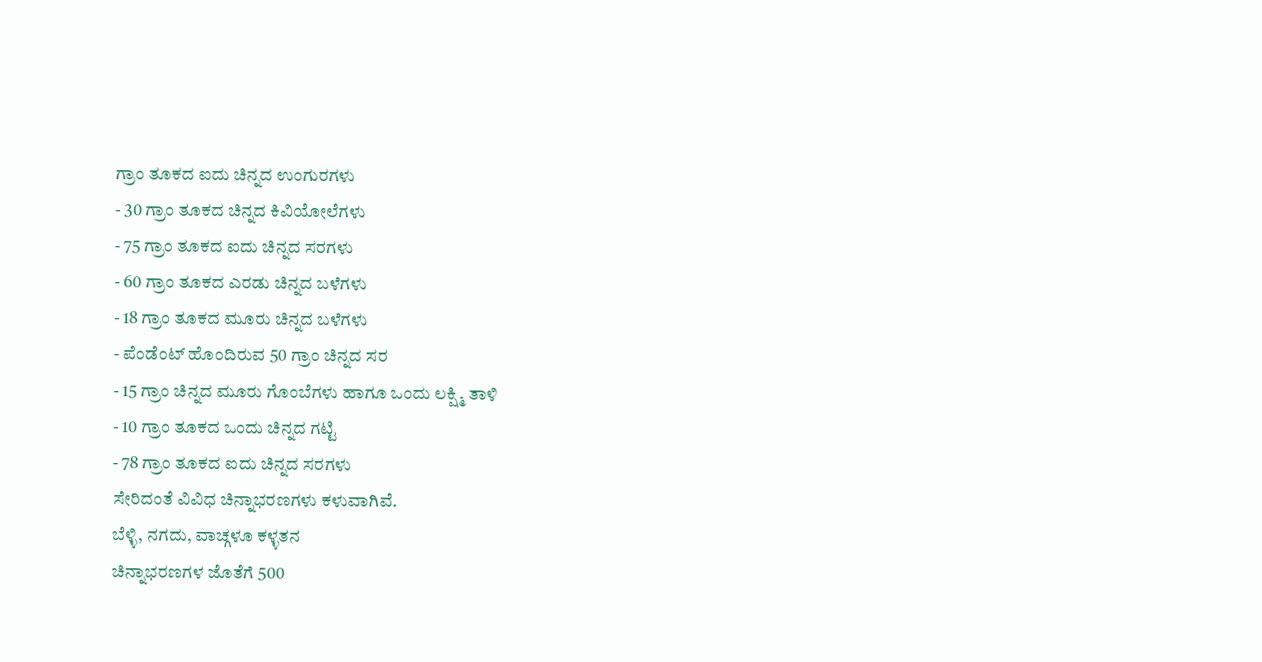ಗ್ರಾಂ ತೂಕದ ಐದು ಚಿನ್ನದ ಉಂಗುರಗಳು
- 30 ಗ್ರಾಂ ತೂಕದ ಚಿನ್ನದ ಕಿವಿಯೋಲೆಗಳು
- 75 ಗ್ರಾಂ ತೂಕದ ಐದು ಚಿನ್ನದ ಸರಗಳು
- 60 ಗ್ರಾಂ ತೂಕದ ಎರಡು ಚಿನ್ನದ ಬಳೆಗಳು
- 18 ಗ್ರಾಂ ತೂಕದ ಮೂರು ಚಿನ್ನದ ಬಳೆಗಳು
- ಪೆಂಡೆಂಟ್ ಹೊಂದಿರುವ 50 ಗ್ರಾಂ ಚಿನ್ನದ ಸರ
- 15 ಗ್ರಾಂ ಚಿನ್ನದ ಮೂರು ಗೊಂಬೆಗಳು ಹಾಗೂ ಒಂದು ಲಕ್ಷ್ಮಿ ತಾಳಿ
- 10 ಗ್ರಾಂ ತೂಕದ ಒಂದು ಚಿನ್ನದ ಗಟ್ಟಿ
- 78 ಗ್ರಾಂ ತೂಕದ ಐದು ಚಿನ್ನದ ಸರಗಳು
ಸೇರಿದಂತೆ ವಿವಿಧ ಚಿನ್ನಾಭರಣಗಳು ಕಳುವಾಗಿವೆ.
ಬೆಳ್ಳಿ, ನಗದು, ವಾಚ್ಗಳೂ ಕಳ್ಳತನ
ಚಿನ್ನಾಭರಣಗಳ ಜೊತೆಗೆ 500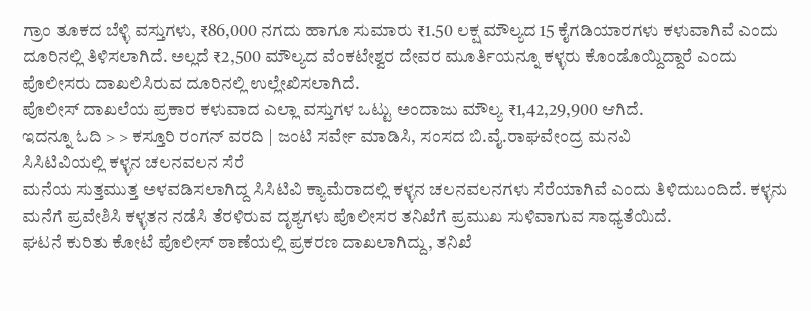ಗ್ರಾಂ ತೂಕದ ಬೆಳ್ಳಿ ವಸ್ತುಗಳು, ₹86,000 ನಗದು ಹಾಗೂ ಸುಮಾರು ₹1.50 ಲಕ್ಷ ಮೌಲ್ಯದ 15 ಕೈಗಡಿಯಾರಗಳು ಕಳುವಾಗಿವೆ ಎಂದು ದೂರಿನಲ್ಲಿ ತಿಳಿಸಲಾಗಿದೆ. ಅಲ್ಲದೆ ₹2,500 ಮೌಲ್ಯದ ವೆಂಕಟೇಶ್ವರ ದೇವರ ಮೂರ್ತಿಯನ್ನೂ ಕಳ್ಳರು ಕೊಂಡೊಯ್ದಿದ್ದಾರೆ ಎಂದು ಪೊಲೀಸರು ದಾಖಲಿಸಿರುವ ದೂರಿನಲ್ಲಿ ಉಲ್ಲೇಖಿಸಲಾಗಿದೆ.
ಪೊಲೀಸ್ ದಾಖಲೆಯ ಪ್ರಕಾರ ಕಳುವಾದ ಎಲ್ಲಾ ವಸ್ತುಗಳ ಒಟ್ಟು ಅಂದಾಜು ಮೌಲ್ಯ ₹1,42,29,900 ಆಗಿದೆ.
ಇದನ್ನೂ ಓದಿ > > ಕಸ್ತೂರಿ ರಂಗನ್ ವರದಿ | ಜಂಟಿ ಸರ್ವೇ ಮಾಡಿಸಿ, ಸಂಸದ ಬಿ.ವೈ.ರಾಘವೇಂದ್ರ ಮನವಿ
ಸಿಸಿಟಿವಿಯಲ್ಲಿ ಕಳ್ಳನ ಚಲನವಲನ ಸೆರೆ
ಮನೆಯ ಸುತ್ತಮುತ್ತ ಅಳವಡಿಸಲಾಗಿದ್ದ ಸಿಸಿಟಿವಿ ಕ್ಯಾಮೆರಾದಲ್ಲಿ ಕಳ್ಳನ ಚಲನವಲನಗಳು ಸೆರೆಯಾಗಿವೆ ಎಂದು ತಿಳಿದುಬಂದಿದೆ. ಕಳ್ಳನು ಮನೆಗೆ ಪ್ರವೇಶಿಸಿ ಕಳ್ಳತನ ನಡೆಸಿ ತೆರಳಿರುವ ದೃಶ್ಯಗಳು ಪೊಲೀಸರ ತನಿಖೆಗೆ ಪ್ರಮುಖ ಸುಳಿವಾಗುವ ಸಾಧ್ಯತೆಯಿದೆ.
ಘಟನೆ ಕುರಿತು ಕೋಟೆ ಪೊಲೀಸ್ ಠಾಣೆಯಲ್ಲಿ ಪ್ರಕರಣ ದಾಖಲಾಗಿದ್ದು, ತನಿಖೆ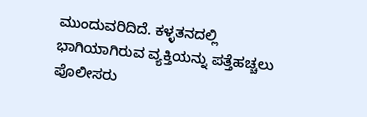ಮುಂದುವರಿದಿದೆ. ಕಳ್ಳತನದಲ್ಲಿ ಭಾಗಿಯಾಗಿರುವ ವ್ಯಕ್ತಿಯನ್ನು ಪತ್ತೆಹಚ್ಚಲು ಪೊಲೀಸರು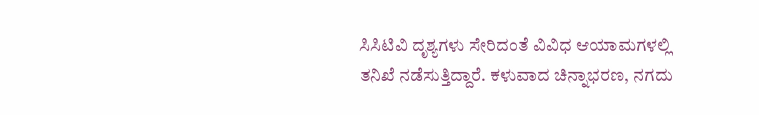ಸಿಸಿಟಿವಿ ದೃಶ್ಯಗಳು ಸೇರಿದಂತೆ ವಿವಿಧ ಆಯಾಮಗಳಲ್ಲಿ ತನಿಖೆ ನಡೆಸುತ್ತಿದ್ದಾರೆ. ಕಳುವಾದ ಚಿನ್ನಾಭರಣ, ನಗದು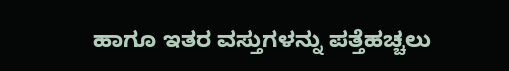ಹಾಗೂ ಇತರ ವಸ್ತುಗಳನ್ನು ಪತ್ತೆಹಚ್ಚಲು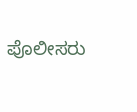ಪೊಲೀಸರು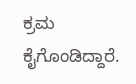ಕ್ರಮ ಕೈಗೊಂಡಿದ್ದಾರೆ.